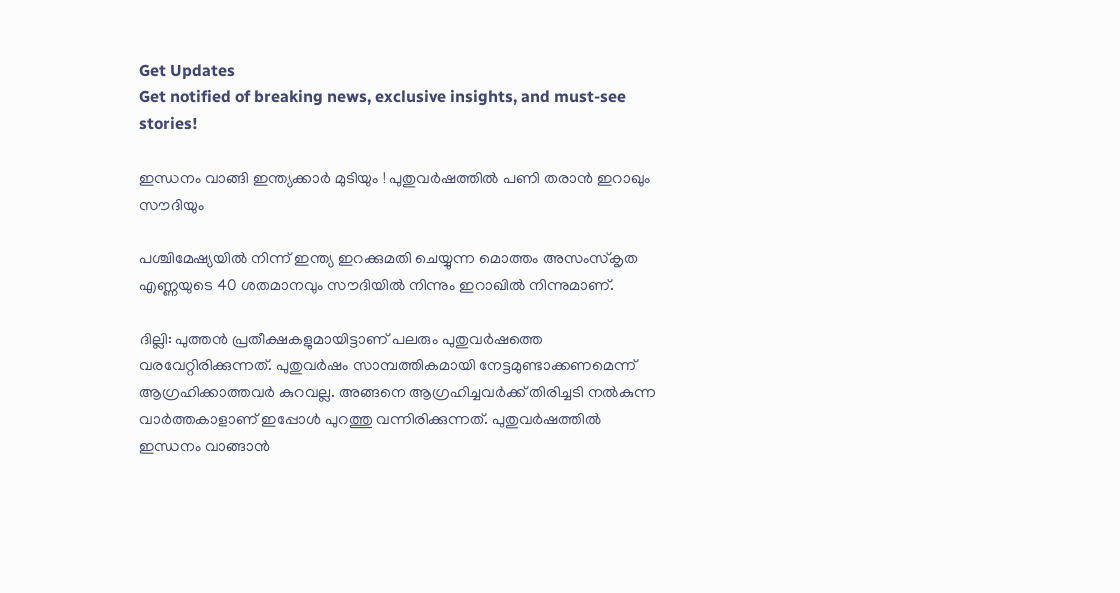Get Updates
Get notified of breaking news, exclusive insights, and must-see stories!

ഇന്ധനം വാങ്ങി ഇന്ത്യക്കാര്‍ മുടിയും ! പുതുവര്‍ഷത്തില്‍ പണി തരാന്‍ ഇറാഖും സൗദിയും

പശ്ചിമേഷ്യയില്‍ നിന്ന് ഇന്ത്യ ഇറക്കുമതി ചെയ്യുന്ന മൊത്തം അസംസ്‌കൃത എണ്ണയുടെ 40 ശതമാനവും സൗദിയില്‍ നിന്നും ഇറാഖില്‍ നിന്നുമാണ്.

ദില്ലി: പുത്തന്‍ പ്രതീക്ഷകളുമായിട്ടാണ് പലരും പുതുവര്‍ഷത്തെ വരവേറ്റിരിക്കുന്നത്. പുതുവര്‍ഷം സാമ്പത്തികമായി നേട്ടമുണ്ടാക്കണമെന്ന് ആഗ്രഹിക്കാത്തവര്‍ കുറവല്ല. അങ്ങനെ ആഗ്രഹിച്ചവര്‍ക്ക് തിരിച്ചടി നല്‍കുന്ന വാര്‍ത്തകാളാണ് ഇപ്പോള്‍ പുറത്തു വന്നിരിക്കുന്നത്. പുതുവര്‍ഷത്തില്‍ ഇന്ധനം വാങ്ങാന്‍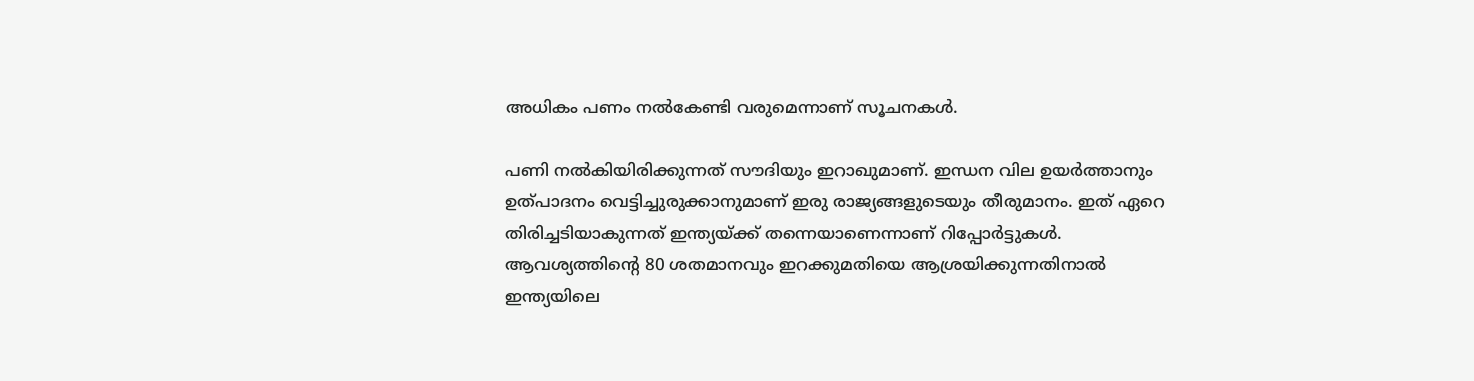അധികം പണം നല്‍കേണ്ടി വരുമെന്നാണ് സൂചനകള്‍.

പണി നല്‍കിയിരിക്കുന്നത് സൗദിയും ഇറാഖുമാണ്. ഇന്ധന വില ഉയര്‍ത്താനും ഉത്പാദനം വെട്ടിച്ചുരുക്കാനുമാണ് ഇരു രാജ്യങ്ങളുടെയും തീരുമാനം. ഇത് ഏറെ തിരിച്ചടിയാകുന്നത് ഇന്ത്യയ്ക്ക് തന്നെയാണെന്നാണ് റിപ്പോര്‍ട്ടുകള്‍. ആവശ്യത്തിന്റെ 80 ശതമാനവും ഇറക്കുമതിയെ ആശ്രയിക്കുന്നതിനാല്‍ ഇന്ത്യയിലെ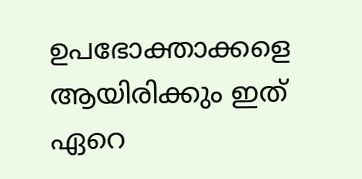ഉപഭോക്താക്കളെ ആയിരിക്കും ഇത് ഏറെ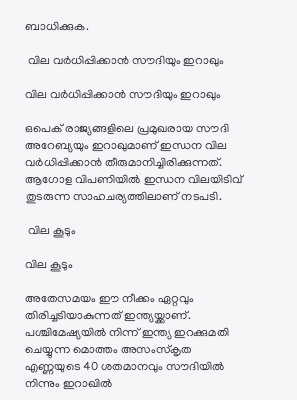ബാധിക്കുക.

 വില വര്‍ധിപ്പിക്കാന്‍ സൗദിയും ഇറാഖും

വില വര്‍ധിപ്പിക്കാന്‍ സൗദിയും ഇറാഖും

ഒപെക് രാജ്യങ്ങളിലെ പ്രമുഖരായ സൗദി അറേബ്യയും ഇറാഖുമാണ് ഇന്ധന വില വര്‍ധിപ്പിക്കാന്‍ തീരുമാനിച്ചിരിക്കുന്നത്. ആഗോള വിപണിയില്‍ ഇന്ധന വിലയിടിവ് തുടരുന്ന സാഹചര്യത്തിലാണ് നടപടി.

 വില കൂടും

വില കൂടും

അതേസമയം ഈ നീക്കം ഏറ്റവും തിരിച്ചടിയാകുന്നത് ഇന്ത്യയ്ക്കാണ്. പശ്ചിമേഷ്യയില്‍ നിന്ന് ഇന്ത്യ ഇറക്കുമതി ചെയ്യുന്ന മൊത്തം അസംസ്‌കൃത എണ്ണയുടെ 40 ശതമാനവും സൗദിയില്‍ നിന്നും ഇറാഖില്‍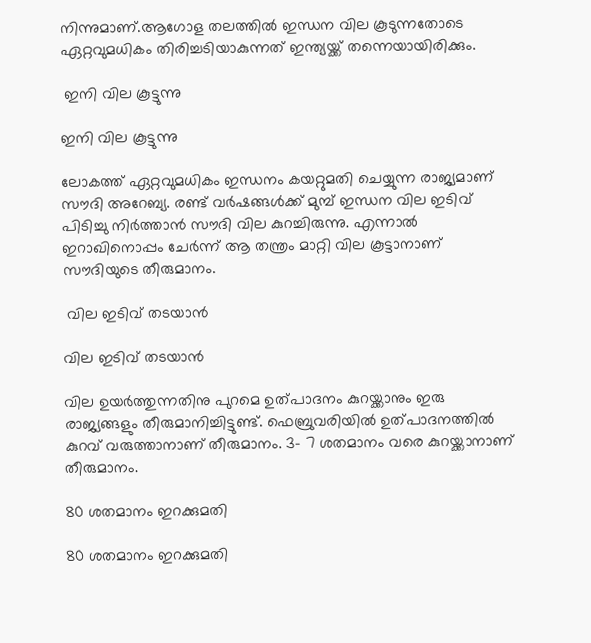നിന്നുമാണ്.ആഗോള തലത്തില്‍ ഇന്ധന വില കൂടുന്നതോടെ ഏറ്റവുമധികം തിരിച്ചടിയാകുന്നത് ഇന്ത്യയ്ക്ക് തന്നെയായിരിക്കും.

 ഇനി വില കൂട്ടുന്നു

ഇനി വില കൂട്ടുന്നു

ലോകത്ത് ഏറ്റവുമധികം ഇന്ധനം കയറ്റുമതി ചെയ്യുന്ന രാജ്യമാണ് സൗദി അറേബ്യ. രണ്ട് വര്‍ഷങ്ങള്‍ക്ക് മുമ്പ് ഇന്ധന വില ഇടിവ് പിടിച്ചു നിര്‍ത്താന്‍ സൗദി വില കുറച്ചിരുന്നു. എന്നാല്‍ ഇറാഖിനൊപ്പം ചേര്‍ന്ന് ആ തന്ത്രം മാറ്റി വില കൂട്ടാനാണ് സൗദിയുടെ തീരുമാനം.

 വില ഇടിവ് തടയാന്‍

വില ഇടിവ് തടയാന്‍

വില ഉയര്‍ത്തുന്നതിനു പുറമെ ഉത്പാദനം കുറയ്ക്കാനും ഇരു രാജ്യങ്ങളും തീരുമാനിച്ചിട്ടുണ്ട്. ഫെബ്രുവരിയില്‍ ഉത്പാദനത്തില്‍ കുറവ് വരുത്താനാണ് തീരുമാനം. 3- 7 ശതമാനം വരെ കുറയ്ക്കാനാണ് തീരുമാനം.

80 ശതമാനം ഇറക്കുമതി

80 ശതമാനം ഇറക്കുമതി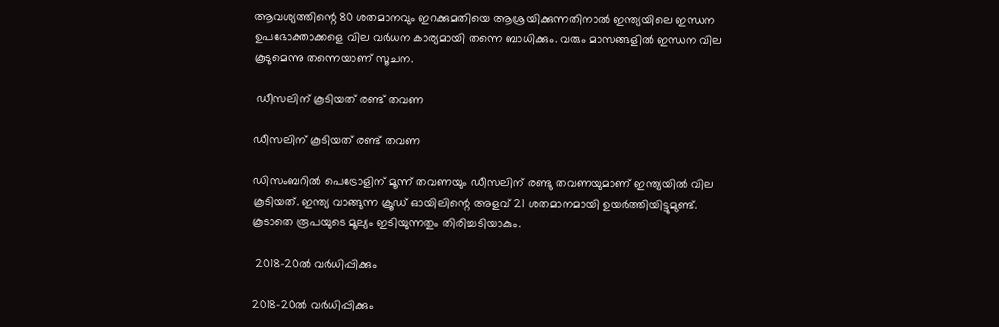ആവശ്യത്തിന്റെ 80 ശതമാനവും ഇറക്കുമതിയെ ആശ്രയിക്കുന്നതിനാല്‍ ഇന്ത്യയിലെ ഇന്ധന ഉപഭോക്താക്കളെ വില വര്‍ധന കാര്യമായി തന്നെ ബാധിക്കും. വരും മാസങ്ങളില്‍ ഇന്ധന വില കൂടുമെന്നു തന്നെയാണ് സൂചന.

 ഡീസലിന് കൂടിയത് രണ്ട് തവണ

ഡീസലിന് കൂടിയത് രണ്ട് തവണ

ഡിസംബറില്‍ പെട്രോളിന് മൂന്ന് തവണയും ഡീസലിന് രണ്ടു തവണയുമാണ് ഇന്ത്യയില്‍ വില കൂടിയത്. ഇന്ത്യ വാങ്ങുന്ന ക്രൂഡ് ഓയിലിന്റെ അളവ് 21 ശതമാനമായി ഉയര്‍ത്തിയിട്ടുമുണ്ട്. കൂടാതെ രൂപയുടെ മൂല്യം ഇടിയുന്നതും തിരിച്ചടിയാകും.

 2018-20ല്‍ വര്‍ധിപ്പിക്കും

2018-20ല്‍ വര്‍ധിപ്പിക്കും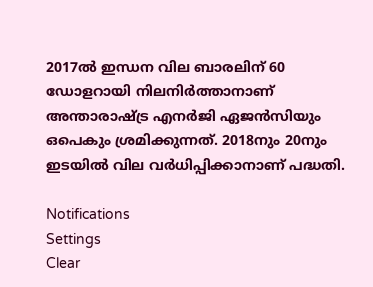2017ല്‍ ഇന്ധന വില ബാരലിന് 60 ഡോളറായി നിലനിര്‍ത്താനാണ് അന്താരാഷ്ട്ര എനര്‍ജി ഏജന്‍സിയും ഒപെകും ശ്രമിക്കുന്നത്. 2018നും 20നും ഇടയില്‍ വില വര്‍ധിപ്പിക്കാനാണ് പദ്ധതി.

Notifications
Settings
Clear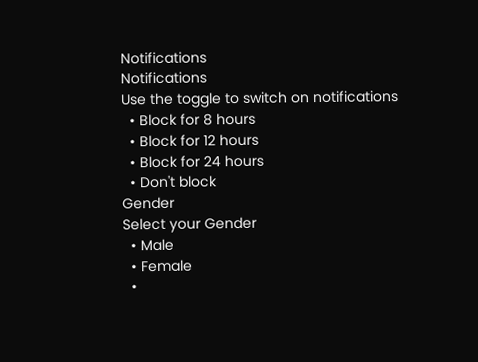Notifications
Notifications
Use the toggle to switch on notifications
  • Block for 8 hours
  • Block for 12 hours
  • Block for 24 hours
  • Don't block
Gender
Select your Gender
  • Male
  • Female
  •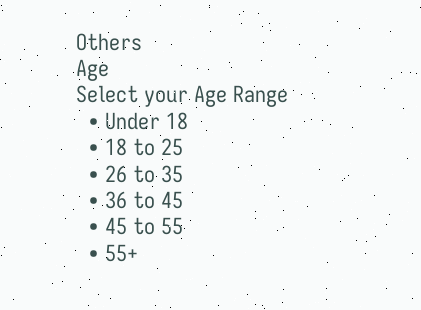Others
Age
Select your Age Range
  • Under 18
  • 18 to 25
  • 26 to 35
  • 36 to 45
  • 45 to 55
  • 55+